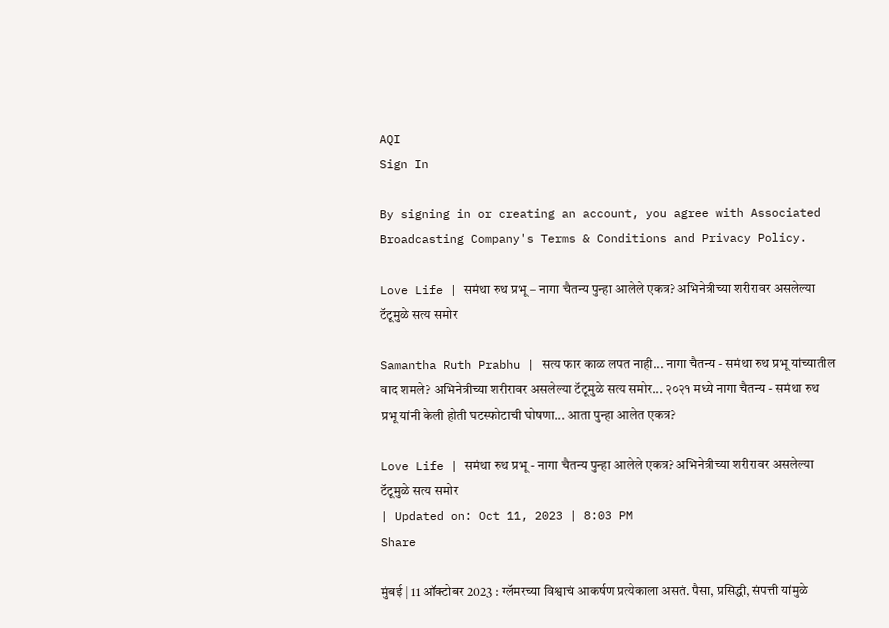AQI
Sign In

By signing in or creating an account, you agree with Associated Broadcasting Company's Terms & Conditions and Privacy Policy.

Love Life | समंथा रुथ प्रभू – नागा चैतन्य पुन्हा आलेले एकत्र? अभिनेत्रीच्या शरीरावर असलेल्या टॅटूमुळे सत्य समोर

Samantha Ruth Prabhu | सत्य फार काळ लपत नाही... नागा चैतन्य - समंथा रुथ प्रभू यांच्यातील वाद शमले? अभिनेत्रीच्या शरीरावर असलेल्या टॅटूमुळे सत्य समोर... २०२१ मध्ये नागा चैतन्य - समंथा रुथ प्रभू यांनी केली होती घटस्फोटाची घोषणा... आता पुन्हा आलेत एकत्र?

Love Life | समंथा रुथ प्रभू - नागा चैतन्य पुन्हा आलेले एकत्र? अभिनेत्रीच्या शरीरावर असलेल्या टॅटूमुळे सत्य समोर
| Updated on: Oct 11, 2023 | 8:03 PM
Share

मुंबई | 11 ऑक्टोबर 2023 : ग्लॅमरच्या विश्वाचं आकर्षण प्रत्येकाला असतं. पैसा, प्रसिद्धी, संपत्ती यांमुळे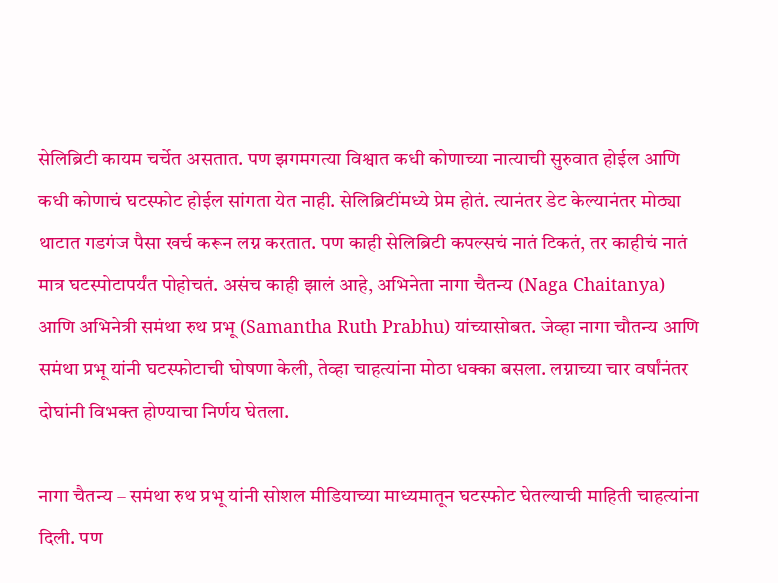सेलिब्रिटी कायम चर्चेत असतात. पण झगमगत्या विश्वात कधी कोणाच्या नात्याची सुरुवात होईल आणि कधी कोणाचं घटस्फोट होईल सांगता येत नाही. सेलिब्रिटींमध्ये प्रेम होतं. त्यानंतर डेट केल्यानंतर मोठ्या थाटात गडगंज पैसा खर्च करून लग्न करतात. पण काही सेलिब्रिटी कपल्सचं नातं टिकतं, तर काहीचं नातं मात्र घटस्पोटापर्यंत पोहोचतं. असंच काही झालं आहे, अभिनेता नागा चैतन्य (Naga Chaitanya) आणि अभिनेत्री समंथा रुथ प्रभू (Samantha Ruth Prabhu) यांच्यासोबत. जेव्हा नागा चौतन्य आणि समंथा प्रभू यांनी घटस्फोटाची घोषणा केली, तेव्हा चाहत्यांना मोठा धक्का बसला. लग्नाच्या चार वर्षांनंतर दोघांनी विभक्त होण्याचा निर्णय घेतला.

नागा चैतन्य – समंथा रुथ प्रभू यांनी सोशल मीडियाच्या माध्यमातून घटस्फोट घेतल्याची माहिती चाहत्यांना दिली. पण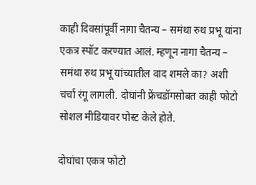काही दिवसांपूर्वी नागा चैतन्य – समंथा रुथ प्रभू यांना एकत्र स्पॉट करण्यात आलं. म्हणून नागा चैतन्य – समंथा रुथ प्रभू यांच्यातील वाद शमले का? अशी चर्चा रंगू लागली. दोघांनी फ्रेंचडॉगसोबत काही फोटो सोशल मीडियावर पोस्ट केले होते.

दोघांचा एकत्र फोटो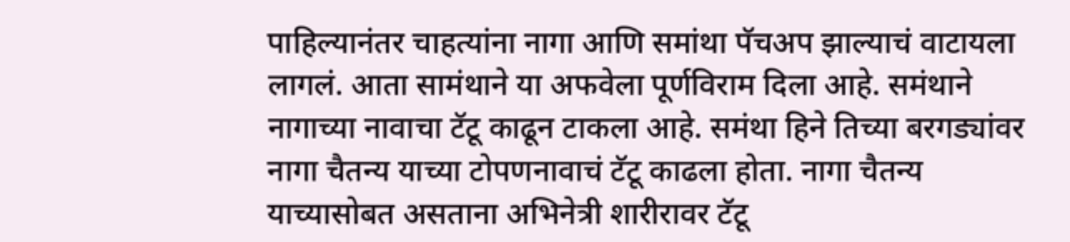पाहिल्यानंतर चाहत्यांना नागा आणि समांथा पॅचअप झाल्याचं वाटायला लागलं. आता सामंथाने या अफवेला पूर्णविराम दिला आहे. समंथाने नागाच्या नावाचा टॅटू काढून टाकला आहे. समंथा हिने तिच्या बरगड्यांवर नागा चैतन्य याच्या टोपणनावाचं टॅटू काढला होता. नागा चैतन्य याच्यासोबत असताना अभिनेत्री शारीरावर टॅटू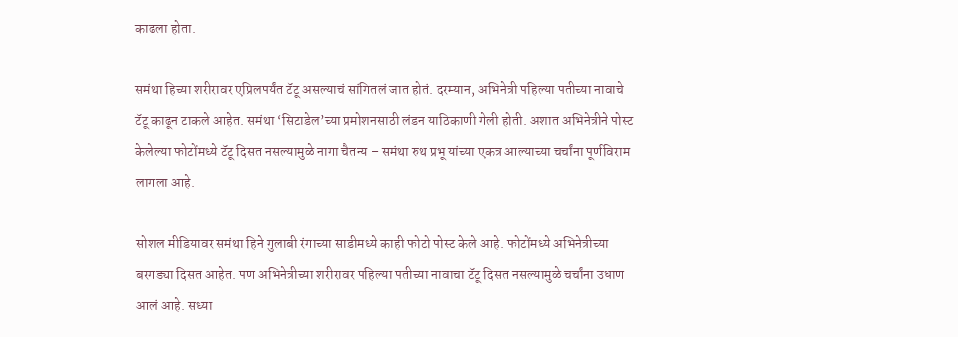काढला होता.

समंथा हिच्या शरीरावर एप्रिलपर्यंत टॅटू असल्याचं सांगितलं जात होतं. दरम्यान, अभिनेत्री पहिल्या पतीच्या नावाचे टॅटू काढून टाकले आहेत. समंथा ‘सिटाडेल’च्या प्रमोशनसाठी लंडन याठिकाणी गेली होती. अशात अभिनेत्रीने पोस्ट केलेल्या फोटोंमध्ये टॅटू दिसत नसल्यामुळे नागा चैतन्य – समंथा रुथ प्रभू यांच्या एकत्र आल्याच्या चर्चांना पूर्णविराम लागला आहे.

सोशल मीडियावर समंथा हिने गुलाबी रंगाच्या साडीमध्ये काही फोटो पोस्ट केले आहे. फोटोंमध्ये अभिनेत्रीच्या बरगड्या दिसत आहेत. पण अभिनेत्रीच्या शरीरावर पहिल्या पतीच्या नावाचा टॅटू दिसत नसल्यामुळे चर्चांना उधाण आलं आहे. सध्या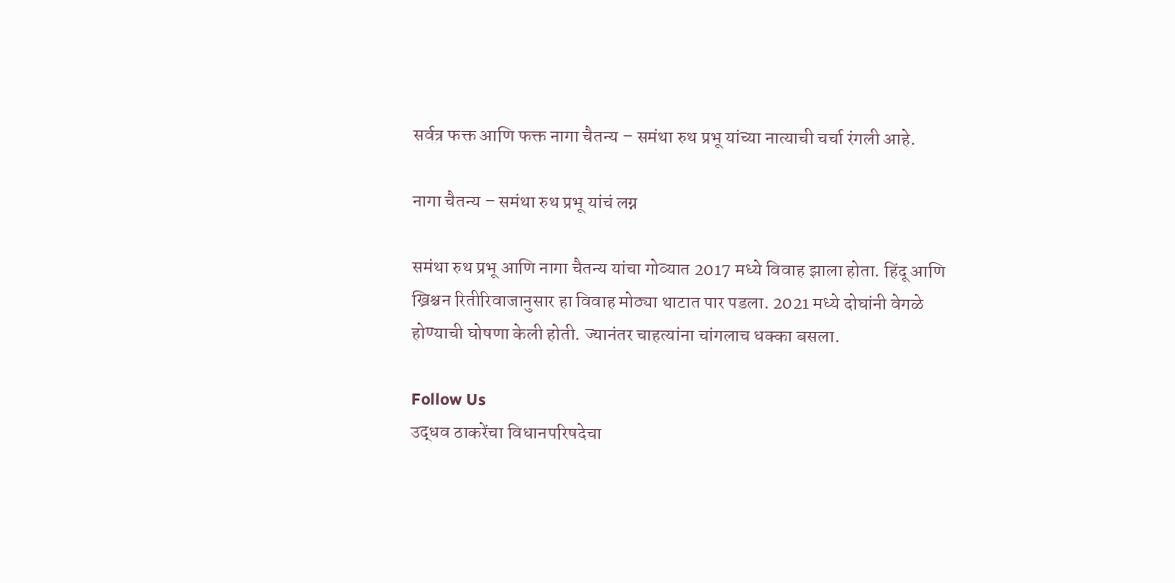सर्वत्र फक्त आणि फक्त नागा चैतन्य – समंथा रुथ प्रभू यांच्या नात्याची चर्चा रंगली आहे.

नागा चैतन्य – समंथा रुथ प्रभू यांचं लग्न

समंथा रुथ प्रभू आणि नागा चैतन्य यांचा गोव्यात 2017 मध्ये विवाह झाला होता. हिंदू आणि ख्रिश्चन रितीरिवाजानुसार हा विवाह मोठ्या थाटात पार पडला. 2021 मध्ये दोघांनी वेगळे होण्याची घोषणा केली होती. ज्यानंतर चाहत्यांना चांगलाच धक्का बसला.

Follow Us
उद्धव ठाकरेंचा विधानपरिषदेचा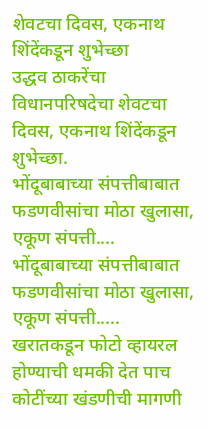शेवटचा दिवस, एकनाथ शिंदेंकडून शुभेच्छा
उद्धव ठाकरेंचा विधानपरिषदेचा शेवटचा दिवस, एकनाथ शिंदेंकडून शुभेच्छा.
भोंदूबाबाच्या संपत्तीबाबात फडणवीसांचा मोठा खुलासा, एकूण संपत्ती....
भोंदूबाबाच्या संपत्तीबाबात फडणवीसांचा मोठा खुलासा, एकूण संपत्ती.....
खरातकडून फोटो व्हायरल होण्याची धमकी देत पाच कोटींच्या खंडणीची मागणी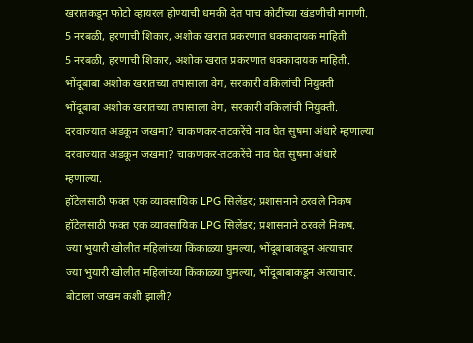खरातकडून फोटो व्हायरल होण्याची धमकी देत पाच कोटींच्या खंडणीची मागणी.
5 नरबळी, हरणाची शिकार, अशोक खरात प्रकरणात धक्कादायक माहिती
5 नरबळी, हरणाची शिकार, अशोक खरात प्रकरणात धक्कादायक माहिती.
भोंदूबाबा अशोक खरातच्या तपासाला वेग, सरकारी वकिलांची नियुक्ती
भोंदूबाबा अशोक खरातच्या तपासाला वेग, सरकारी वकिलांची नियुक्ती.
दरवाज्यात अडकून जखमा? चाकणकर-तटकरेंचे नाव घेत सुषमा अंधारे म्हणाल्या
दरवाज्यात अडकून जखमा? चाकणकर-तटकरेंचे नाव घेत सुषमा अंधारे म्हणाल्या.
हॉटेलसाठी फक्त एक व्यावसायिक LPG सिलेंडर; प्रशासनाने ठरवले निकष
हॉटेलसाठी फक्त एक व्यावसायिक LPG सिलेंडर; प्रशासनाने ठरवले निकष.
ज्या भुयारी खोलीत महिलांच्या किंकाळ्या घुमल्या, भोंदूबाबाकडून अत्याचार
ज्या भुयारी खोलीत महिलांच्या किंकाळ्या घुमल्या, भोंदूबाबाकडून अत्याचार.
बोटाला जखम कशी झाली?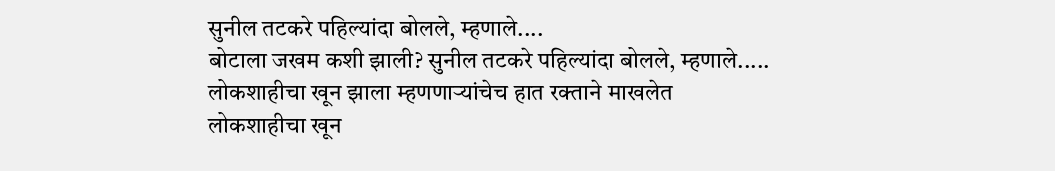सुनील तटकरे पहिल्यांदा बोलले, म्हणाले....
बोटाला जखम कशी झाली? सुनील तटकरे पहिल्यांदा बोलले, म्हणाले.....
लोकशाहीचा खून झाला म्हणणाऱ्यांचेच हात रक्ताने माखलेत
लोकशाहीचा खून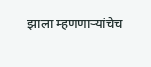झाला म्हणणाऱ्यांचेच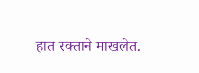हात रक्ताने माखलेत.